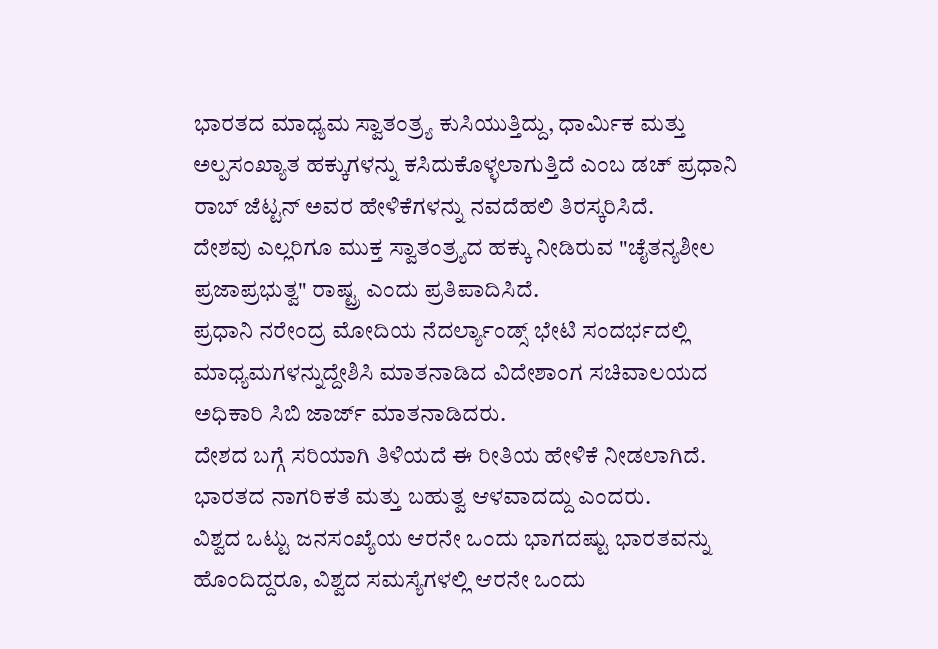ಭಾರತದ ಮಾಧ್ಯಮ ಸ್ವಾತಂತ್ರ್ಯ ಕುಸಿಯುತ್ತಿದ್ದು, ಧಾರ್ಮಿಕ ಮತ್ತು ಅಲ್ಪಸಂಖ್ಯಾತ ಹಕ್ಕುಗಳನ್ನು ಕಸಿದುಕೊಳ್ಳಲಾಗುತ್ತಿದೆ ಎಂಬ ಡಚ್ ಪ್ರಧಾನಿ ರಾಬ್ ಜೆಟ್ಟನ್ ಅವರ ಹೇಳಿಕೆಗಳನ್ನು ನವದೆಹಲಿ ತಿರಸ್ಕರಿಸಿದೆ.
ದೇಶವು ಎಲ್ಲರಿಗೂ ಮುಕ್ತ ಸ್ವಾತಂತ್ರ್ಯದ ಹಕ್ಕು ನೀಡಿರುವ "ಚೈತನ್ಯಶೀಲ ಪ್ರಜಾಪ್ರಭುತ್ವ" ರಾಷ್ಟ್ರ ಎಂದು ಪ್ರತಿಪಾದಿಸಿದೆ.
ಪ್ರಧಾನಿ ನರೇಂದ್ರ ಮೋದಿಯ ನೆದರ್ಲ್ಯಾಂಡ್ಸ್ ಭೇಟಿ ಸಂದರ್ಭದಲ್ಲಿ ಮಾಧ್ಯಮಗಳನ್ನುದ್ದೇಶಿಸಿ ಮಾತನಾಡಿದ ವಿದೇಶಾಂಗ ಸಚಿವಾಲಯದ ಅಧಿಕಾರಿ ಸಿಬಿ ಜಾರ್ಜ್ ಮಾತನಾಡಿದರು.
ದೇಶದ ಬಗ್ಗೆ ಸರಿಯಾಗಿ ತಿಳಿಯದೆ ಈ ರೀತಿಯ ಹೇಳಿಕೆ ನೀಡಲಾಗಿದೆ. ಭಾರತದ ನಾಗರಿಕತೆ ಮತ್ತು ಬಹುತ್ವ ಆಳವಾದದ್ದು ಎಂದರು.
ವಿಶ್ವದ ಒಟ್ಟು ಜನಸಂಖ್ಯೆಯ ಆರನೇ ಒಂದು ಭಾಗದಷ್ಟು ಭಾರತವನ್ನು ಹೊಂದಿದ್ದರೂ, ವಿಶ್ವದ ಸಮಸ್ಯೆಗಳಲ್ಲಿ ಆರನೇ ಒಂದು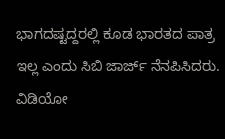ಭಾಗದಷ್ಟದ್ದರಲ್ಲಿ ಕೂಡ ಭಾರತದ ಪಾತ್ರ ಇಲ್ಲ ಎಂದು ಸಿಬಿ ಜಾರ್ಜ್ ನೆನಪಿಸಿದರು. ವಿಡಿಯೋ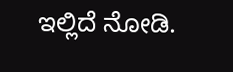ಇಲ್ಲಿದೆ ನೋಡಿ.